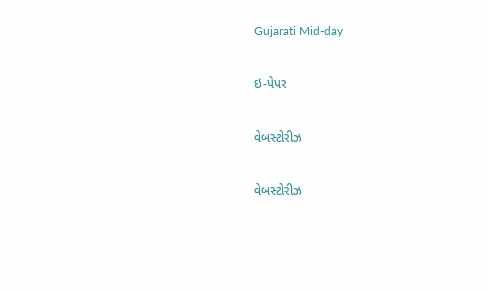Gujarati Mid-day

ઇ-પેપર

વેબસ્ટોરીઝ

વેબસ્ટોરીઝ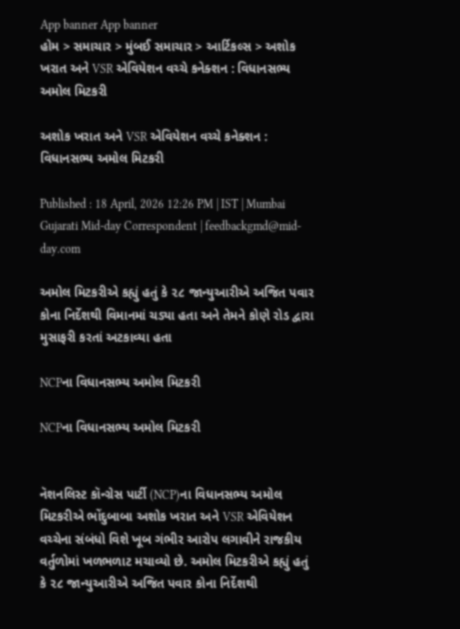App banner App banner
હોમ > સમાચાર > મુંબઈ સમાચાર > આર્ટિકલ્સ > અશોક ખરાત અને VSR એવિયેશન વચ્ચે કનેક્શન : વિધાનસભ્ય અમોલ મિટકરી

અશોક ખરાત અને VSR એવિયેશન વચ્ચે કનેક્શન : વિધાનસભ્ય અમોલ મિટકરી

Published : 18 April, 2026 12:26 PM | IST | Mumbai
Gujarati Mid-day Correspondent | feedbackgmd@mid-day.com

અમોલ મિટકરીએ કહ્યું હતું કે ૨૮ જાન્યુઆરીએ અજિત પવાર કોના નિર્દેશથી વિમાનમાં ચડ્યા હતા અને તેમને કોણે રોડ દ્વારા મુસાફરી કરતાં અટકાવ્યા હતા

NCPના વિધાનસભ્ય અમોલ મિટકરી

NCPના વિધાનસભ્ય અમોલ મિટકરી


નૅશનલિસ્ટ કૉન્ગ્રેસ પાર્ટી (NCP)ના વિધાનસભ્ય અમોલ મિટકરીએ ભોંદુબાબા અશોક ખરાત અને VSR એવિયેશન વચ્ચેના સંબંધો વિશે ખૂબ ગંભીર આરોપ લગાવીને રાજકીય વર્તુળોમાં ખળભળાટ મચાવ્યો છે. અમોલ મિટકરીએ કહ્યું હતું કે ૨૮ જાન્યુઆરીએ અજિત પવાર કોના નિર્દેશથી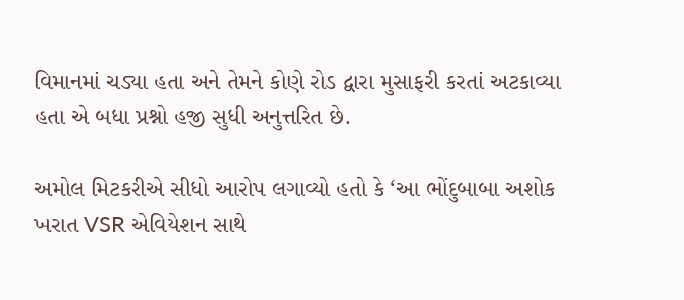વિમાનમાં ચડ્યા હતા અને તેમને કોણે રોડ દ્વારા મુસાફરી કરતાં અટકાવ્યા હતા એ બધા પ્રશ્નો હજી સુધી અનુત્તરિત છે.

અમોલ મિટકરીએ સીધો આરોપ લગાવ્યો હતો કે ‘આ ભોંદુબાબા અશોક ખરાત VSR એવિયેશન સાથે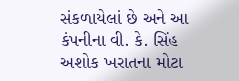સંકળાયેલાં છે અને આ કંપનીના વી. કે. સિંહ અશોક ખરાતના મોટા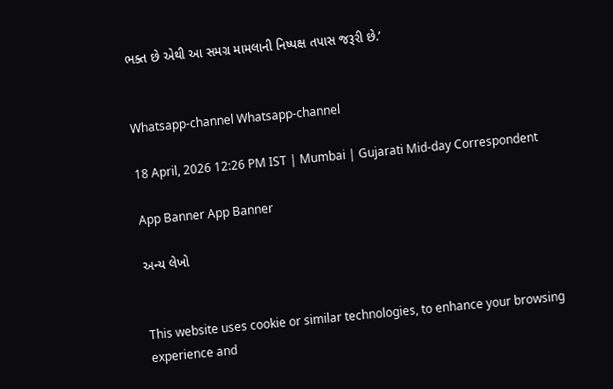ભક્ત છે એથી આ સમગ્ર મામલાની નિષ્પક્ષ તપાસ જરૂરી છે.’


Whatsapp-channel Whatsapp-channel

18 April, 2026 12:26 PM IST | Mumbai | Gujarati Mid-day Correspondent

App Banner App Banner

અન્ય લેખો


This website uses cookie or similar technologies, to enhance your browsing experience and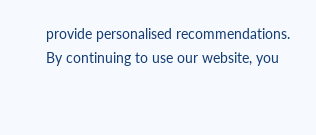provide personalised recommendations. By continuing to use our website, you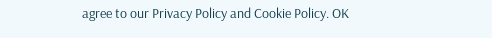agree to our Privacy Policy and Cookie Policy. OK